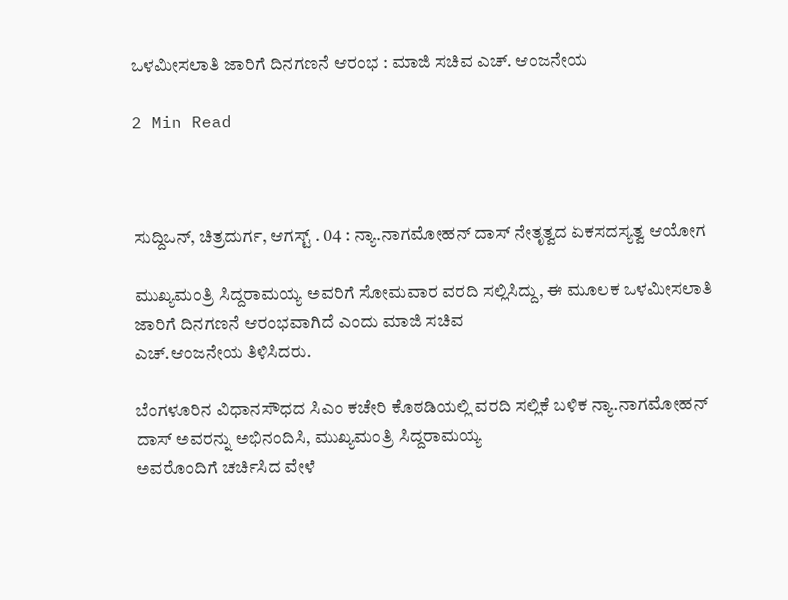ಒಳಮೀಸಲಾತಿ ಜಾರಿಗೆ ದಿನಗಣನೆ ಆರಂಭ : ಮಾಜಿ ಸಚಿವ ಎಚ್. ಆಂಜನೇಯ

2 Min Read



ಸುದ್ದಿಒನ್, ಚಿತ್ರದುರ್ಗ, ಆಗಸ್ಟ್ . 04 : ನ್ಯಾ.ನಾಗಮೋಹನ್ ದಾಸ್ ನೇತೃತ್ವದ ಏಕಸದಸ್ಯತ್ವ ಆಯೋಗ

ಮುಖ್ಯಮಂತ್ರಿ ಸಿದ್ದರಾಮಯ್ಯ ಅವರಿಗೆ ಸೋಮವಾರ ವರದಿ ಸಲ್ಲಿಸಿದ್ದು, ಈ ಮೂಲಕ ಒಳಮೀಸಲಾತಿ ಜಾರಿಗೆ ದಿನಗಣನೆ ಆರಂಭವಾಗಿದೆ ಎಂದು ಮಾಜಿ ಸಚಿವ
ಎಚ್.ಆಂಜನೇಯ ತಿಳಿಸಿದರು.

ಬೆಂಗಳೂರಿನ ವಿಧಾನಸೌಧದ ಸಿಎಂ ಕಚೇರಿ ಕೊಠಡಿಯಲ್ಲಿ ವರದಿ ಸಲ್ಲಿಕೆ ಬಳಿಕ ನ್ಯಾ.ನಾಗಮೋಹನ್ ದಾಸ್ ಅವರನ್ನು ಅಭಿನಂದಿಸಿ, ಮುಖ್ಯಮಂತ್ರಿ ಸಿದ್ದರಾಮಯ್ಯ
ಅವರೊಂದಿಗೆ ಚರ್ಚಿಸಿದ ವೇಳೆ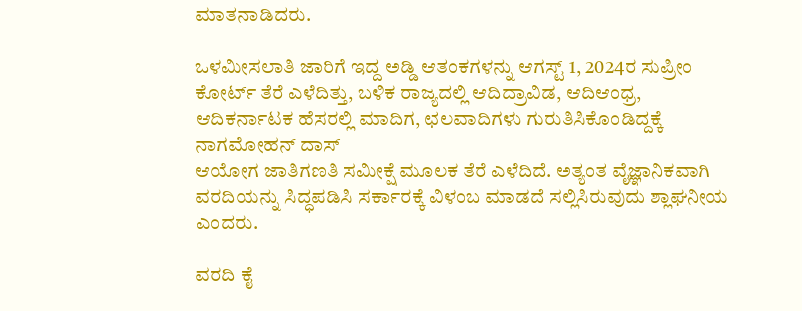ಮಾತನಾಡಿದರು.

ಒಳಮೀಸಲಾತಿ ಜಾರಿಗೆ ಇದ್ದ ಅಡ್ಡಿ ಆತಂಕಗಳನ್ನು ಆಗಸ್ಟ್ 1, 2024ರ ಸುಪ್ರೀಂ ಕೋರ್ಟ್ ತೆರೆ ಎಳೆದಿತ್ತು, ಬಳಿಕ ರಾಜ್ಯದಲ್ಲಿ ಆದಿದ್ರಾವಿಡ, ಆದಿಆಂಧ್ರ, ಆದಿಕರ್ನಾಟಕ ಹೆಸರಲ್ಲಿ ಮಾದಿಗ, ಛಲವಾದಿಗಳು ಗುರುತಿಸಿಕೊಂಡಿದ್ದಕ್ಕೆ ನಾಗಮೋಹನ್ ದಾಸ್
ಆಯೋಗ ಜಾತಿಗಣತಿ ಸಮೀಕ್ಷೆ ಮೂಲಕ ತೆರೆ ಎಳೆದಿದೆ. ಅತ್ಯಂತ ವೈಜ್ಞಾನಿಕವಾಗಿ ವರದಿಯನ್ನು ಸಿದ್ಧಪಡಿಸಿ ಸರ್ಕಾರಕ್ಕೆ ವಿಳಂಬ ಮಾಡದೆ ಸಲ್ಲಿಸಿರುವುದು ಶ್ಲಾಘನೀಯ ಎಂದರು.

ವರದಿ ಕೈ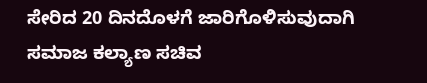ಸೇರಿದ 20 ದಿನದೊಳಗೆ ಜಾರಿಗೊಳಿಸುವುದಾಗಿ ಸಮಾಜ ಕಲ್ಯಾಣ ಸಚಿವ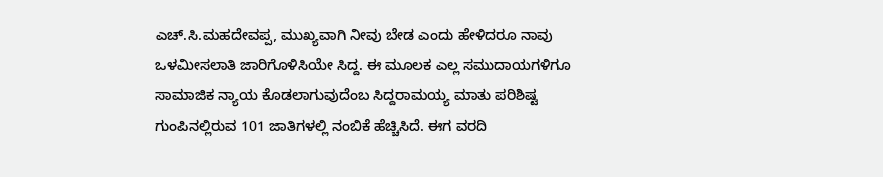ಎಚ್.ಸಿ.ಮಹದೇವಪ್ಪ, ಮುಖ್ಯವಾಗಿ ನೀವು ಬೇಡ ಎಂದು ಹೇಳಿದರೂ ನಾವು
ಒಳಮೀಸಲಾತಿ ಜಾರಿಗೊಳಿಸಿಯೇ ಸಿದ್ದ. ಈ ಮೂಲಕ ಎಲ್ಲ ಸಮುದಾಯಗಳಿಗೂ ಸಾಮಾಜಿಕ ನ್ಯಾಯ ಕೊಡಲಾಗುವುದೆಂಬ ಸಿದ್ದರಾಮಯ್ಯ ಮಾತು ಪರಿಶಿಷ್ಟ
ಗುಂಪಿನಲ್ಲಿರುವ 101 ಜಾತಿಗಳಲ್ಲಿ ನಂಬಿಕೆ ಹೆಚ್ಚಿಸಿದೆ. ಈಗ ವರದಿ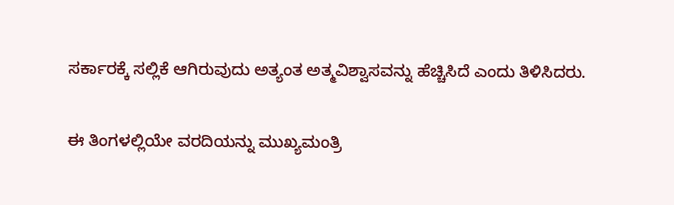ಸರ್ಕಾರಕ್ಕೆ ಸಲ್ಲಿಕೆ ಆಗಿರುವುದು ಅತ್ಯಂತ ಅತ್ಮವಿಶ್ವಾಸವನ್ನು ಹೆಚ್ಚಿಸಿದೆ ಎಂದು ತಿಳಿಸಿದರು.

ಈ ತಿಂಗಳಲ್ಲಿಯೇ ವರದಿಯನ್ನು ಮುಖ್ಯಮಂತ್ರಿ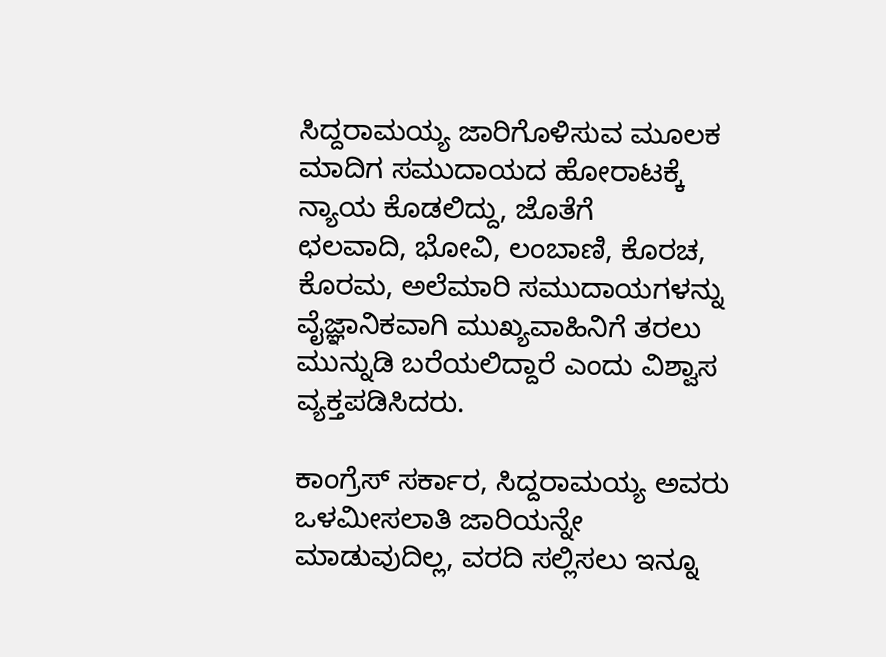ಸಿದ್ದರಾಮಯ್ಯ ಜಾರಿಗೊಳಿಸುವ ಮೂಲಕ ಮಾದಿಗ ಸಮುದಾಯದ ಹೋರಾಟಕ್ಕೆ ನ್ಯಾಯ ಕೊಡಲಿದ್ದು, ಜೊತೆಗೆ
ಛಲವಾದಿ, ಭೋವಿ, ಲಂಬಾಣಿ, ಕೊರಚ, ಕೊರಮ, ಅಲೆಮಾರಿ ಸಮುದಾಯಗಳನ್ನು ವೈಜ್ಞಾನಿಕವಾಗಿ ಮುಖ್ಯವಾಹಿನಿಗೆ ತರಲು ಮುನ್ನುಡಿ ಬರೆಯಲಿದ್ದಾರೆ ಎಂದು ವಿಶ್ವಾಸ ವ್ಯಕ್ತಪಡಿಸಿದರು.

ಕಾಂಗ್ರೆಸ್ ಸರ್ಕಾರ, ಸಿದ್ದರಾಮಯ್ಯ ಅವರು ಒಳಮೀಸಲಾತಿ ಜಾರಿಯನ್ನೇ ಮಾಡುವುದಿಲ್ಲ, ವರದಿ ಸಲ್ಲಿಸಲು ಇನ್ನೂ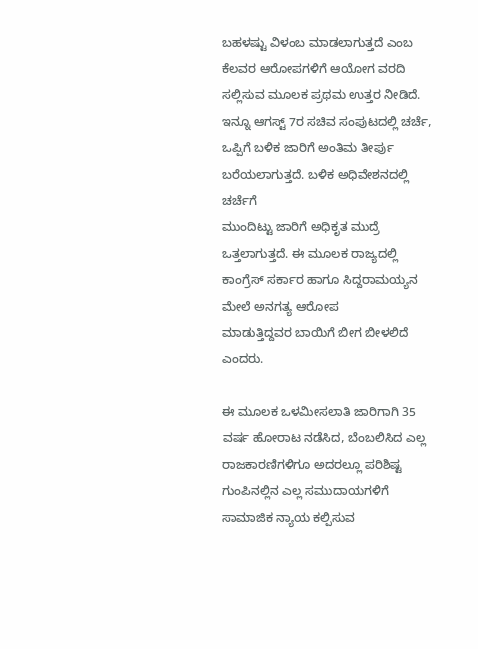ಬಹಳಷ್ಟು ವಿಳಂಬ ಮಾಡಲಾಗುತ್ತದೆ ಎಂಬ ಕೆಲವರ ಆರೋಪಗಳಿಗೆ ಆಯೋಗ ವರದಿ ಸಲ್ಲಿಸುವ ಮೂಲಕ ಪ್ರಥಮ ಉತ್ತರ ನೀಡಿದೆ. ಇನ್ನೂ ಆಗಸ್ಟ್ 7ರ ಸಚಿವ ಸಂಪುಟದಲ್ಲಿ ಚರ್ಚೆ, ಒಪ್ಪಿಗೆ ಬಳಿಕ ಜಾರಿಗೆ ಅಂತಿಮ ತೀರ್ಪು ಬರೆಯಲಾಗುತ್ತದೆ. ಬಳಿಕ ಅಧಿವೇಶನದಲ್ಲಿ ಚರ್ಚೆಗೆ
ಮುಂದಿಟ್ಟು ಜಾರಿಗೆ ಅಧಿಕೃತ ಮುದ್ರೆ ಒತ್ತಲಾಗುತ್ತದೆ. ಈ ಮೂಲಕ ರಾಜ್ಯದಲ್ಲಿ ಕಾಂಗ್ರೆಸ್ ಸರ್ಕಾರ ಹಾಗೂ ಸಿದ್ದರಾಮಯ್ಯನ ಮೇಲೆ ಅನಗತ್ಯ ಆರೋಪ
ಮಾಡುತ್ತಿದ್ದವರ ಬಾಯಿಗೆ ಬೀಗ ಬೀಳಲಿದೆ ಎಂದರು.

ಈ ಮೂಲಕ ಒಳಮೀಸಲಾತಿ ಜಾರಿಗಾಗಿ 35 ವರ್ಷ ಹೋರಾಟ ನಡೆಸಿದ, ಬೆಂಬಲಿಸಿದ ಎಲ್ಲ
ರಾಜಕಾರಣಿಗಳಿಗೂ ಅದರಲ್ಲೂ ಪರಿಶಿಷ್ಟ ಗುಂಪಿನಲ್ಲಿನ ಎಲ್ಲ ಸಮುದಾಯಗಳಿಗೆ ಸಾಮಾಜಿಕ ನ್ಯಾಯ ಕಲ್ಪಿಸುವ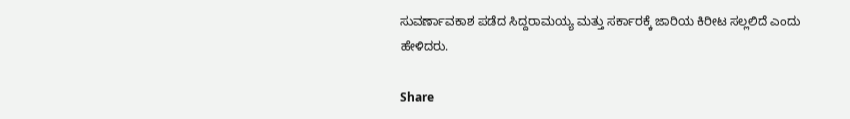ಸುವರ್ಣಾವಕಾಶ ಪಡೆದ ಸಿದ್ದರಾಮಯ್ಯ ಮತ್ತು ಸರ್ಕಾರಕ್ಕೆ ಜಾರಿಯ ಕಿರೀಟ ಸಲ್ಲಲಿದೆ ಎಂದು ಹೇಳಿದರು.

Share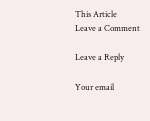This Article
Leave a Comment

Leave a Reply

Your email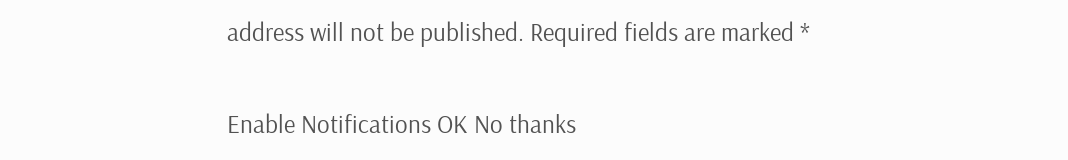address will not be published. Required fields are marked *

Enable Notifications OK No thanks